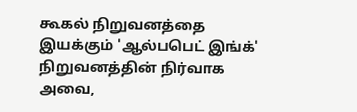கூகல் நிறுவனத்தை இயக்கும் 'ஆல்பபெட் இங்க்' நிறுவனத்தின் நிர்வாக அவை,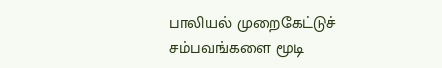பாலியல் முறைகேட்டுச் சம்பவங்களை மூடி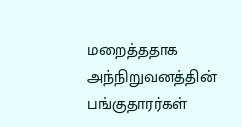மறைத்ததாக அந்நிறுவனத்தின் பங்குதாரர்கள்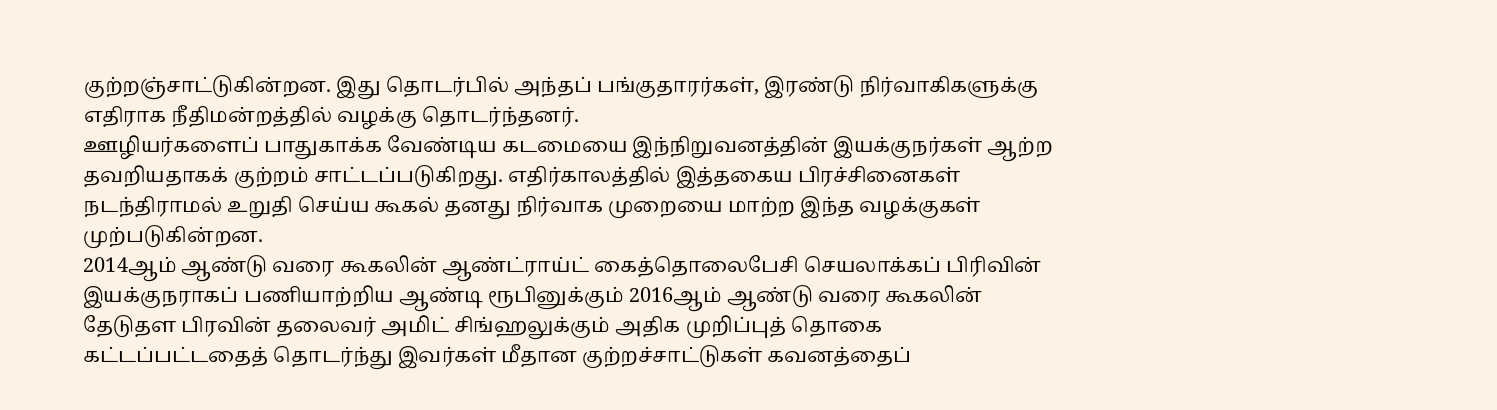குற்றஞ்சாட்டுகின்றன. இது தொடர்பில் அந்தப் பங்குதாரர்கள், இரண்டு நிர்வாகிகளுக்கு எதிராக நீதிமன்றத்தில் வழக்கு தொடர்ந்தனர்.
ஊழியர்களைப் பாதுகாக்க வேண்டிய கடமையை இந்நிறுவனத்தின் இயக்குநர்கள் ஆற்ற தவறியதாகக் குற்றம் சாட்டப்படுகிறது. எதிர்காலத்தில் இத்தகைய பிரச்சினைகள் நடந்திராமல் உறுதி செய்ய கூகல் தனது நிர்வாக முறையை மாற்ற இந்த வழக்குகள் முற்படுகின்றன.
2014ஆம் ஆண்டு வரை கூகலின் ஆண்ட்ராய்ட் கைத்தொலைபேசி செயலாக்கப் பிரிவின் இயக்குநராகப் பணியாற்றிய ஆண்டி ரூபினுக்கும் 2016ஆம் ஆண்டு வரை கூகலின் தேடுதள பிரவின் தலைவர் அமிட் சிங்ஹலுக்கும் அதிக முறிப்புத் தொகை கட்டப்பட்டதைத் தொடர்ந்து இவர்கள் மீதான குற்றச்சாட்டுகள் கவனத்தைப்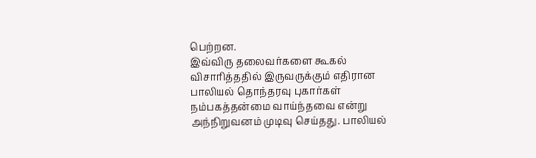பெற்றன.
இவ்விரு தலைவர்களை கூகல் விசாரித்ததில் இருவருக்கும் எதிரான பாலியல் தொந்தரவு புகார்கள் நம்பகத்தன்மை வாய்ந்தவை என்று அந்நிறுவனம் முடிவு செய்தது. பாலியல்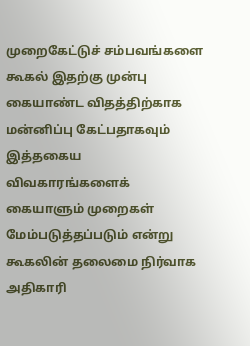முறைகேட்டுச் சம்பவங்களை கூகல் இதற்கு முன்பு கையாண்ட விதத்திற்காக மன்னிப்பு கேட்பதாகவும் இத்தகைய விவகாரங்களைக் கையாளும் முறைகள் மேம்படுத்தப்படும் என்று கூகலின் தலைமை நிர்வாக அதிகாரி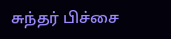சுந்தர் பிச்சை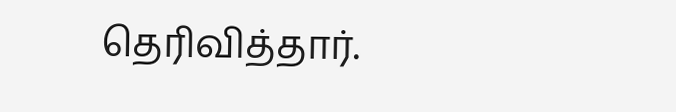தெரிவித்தார்.